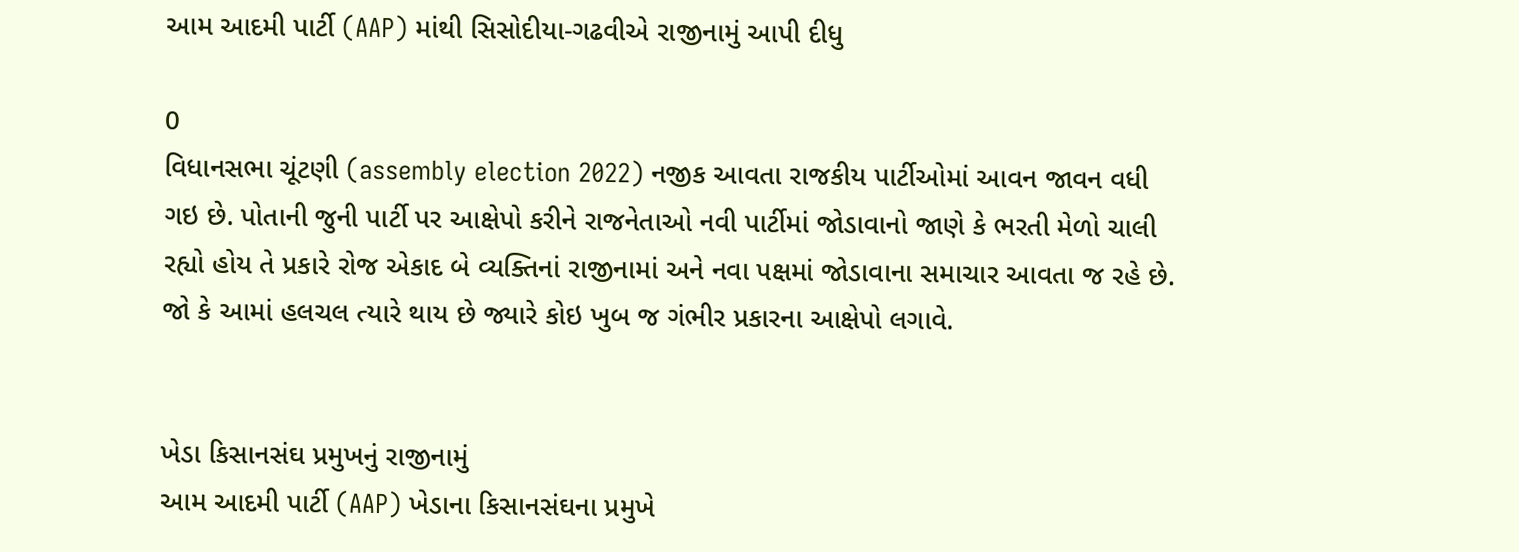આમ આદમી પાર્ટી (AAP) માંથી સિસોદીયા-ગઢવીએ રાજીનામું આપી દીધુ

0
વિધાનસભા ચૂંટણી (assembly election 2022) નજીક આવતા રાજકીય પાર્ટીઓમાં આવન જાવન વધી ગઇ છે. પોતાની જુની પાર્ટી પર આક્ષેપો કરીને રાજનેતાઓ નવી પાર્ટીમાં જોડાવાનો જાણે કે ભરતી મેળો ચાલી રહ્યો હોય તે પ્રકારે રોજ એકાદ બે વ્યક્તિનાં રાજીનામાં અને નવા પક્ષમાં જોડાવાના સમાચાર આવતા જ રહે છે. જો કે આમાં હલચલ ત્યારે થાય છે જ્યારે કોઇ ખુબ જ ગંભીર પ્રકારના આક્ષેપો લગાવે.


ખેડા કિસાનસંઘ પ્રમુખનું રાજીનામું
આમ આદમી પાર્ટી (AAP) ખેડાના કિસાનસંઘના પ્રમુખે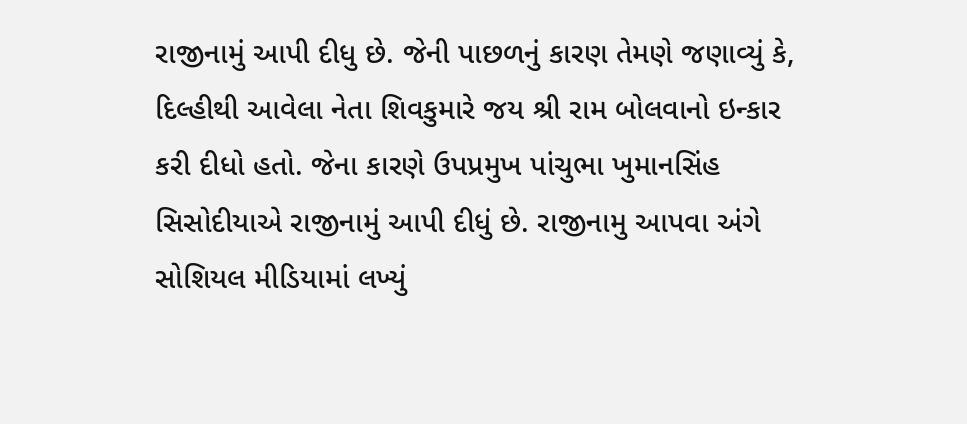રાજીનામું આપી દીધુ છે. જેની પાછળનું કારણ તેમણે જણાવ્યું કે, દિલ્હીથી આવેલા નેતા શિવકુમારે જય શ્રી રામ બોલવાનો ઇન્કાર કરી દીધો હતો. જેના કારણે ઉપપ્રમુખ પાંચુભા ખુમાનસિંહ સિસોદીયાએ રાજીનામું આપી દીધું છે. રાજીનામુ આપવા અંગે સોશિયલ મીડિયામાં લખ્યું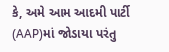કે, અમે આમ આદમી પાર્ટી (AAP)માં જોડાયા પરંતુ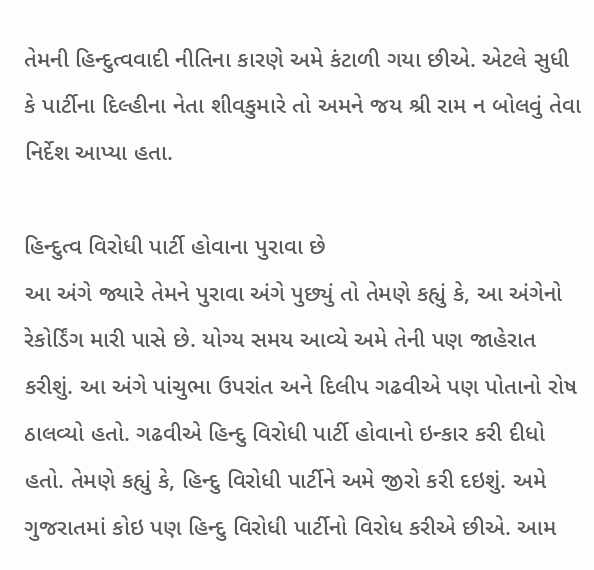તેમની હિન્દુત્વવાદી નીતિના કારણે અમે કંટાળી ગયા છીએ. એટલે સુધી કે પાર્ટીના દિલ્હીના નેતા શીવકુમારે તો અમને જય શ્રી રામ ન બોલવું તેવા નિર્દેશ આપ્યા હતા.

હિન્દુત્વ વિરોધી પાર્ટી હોવાના પુરાવા છે
આ અંગે જ્યારે તેમને પુરાવા અંગે પુછ્યું તો તેમણે કહ્યું કે, આ અંગેનો રેકોર્ડિંગ મારી પાસે છે. યોગ્ય સમય આવ્યે અમે તેની પણ જાહેરાત કરીશું. આ અંગે પાંચુભા ઉપરાંત અને દિલીપ ગઢવીએ પણ પોતાનો રોષ ઠાલવ્યો હતો. ગઢવીએ હિન્દુ વિરોધી પાર્ટી હોવાનો ઇન્કાર કરી દીધો હતો. તેમણે કહ્યું કે, હિન્દુ વિરોધી પાર્ટીને અમે જીરો કરી દઇશું. અમે ગુજરાતમાં કોઇ પણ હિન્દુ વિરોધી પાર્ટીનો વિરોધ કરીએ છીએ. આમ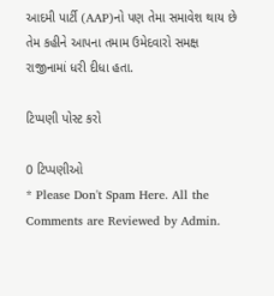આદમી પાર્ટી (AAP)નો પણ તેમા સમાવેશ થાય છે તેમ કહીને આપના તમામ ઉમેદવારો સમક્ષ રાજીનામાં ધરી દીધા હતા.

ટિપ્પણી પોસ્ટ કરો

0 ટિપ્પણીઓ
* Please Don't Spam Here. All the Comments are Reviewed by Admin.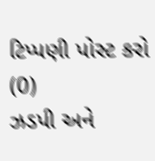ટિપ્પણી પોસ્ટ કરો (0)
ઝડપી અને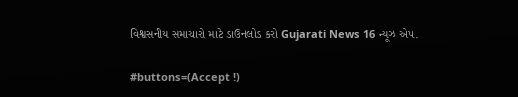વિશ્વસનીય સમાચારો માટે ડાઉનલોડ કરો Gujarati News 16 ન્યૂઝ એપ.

#buttons=(Accept !)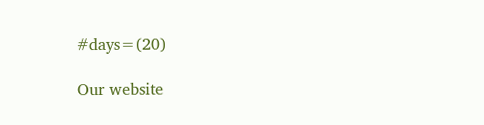#days=(20)

Our website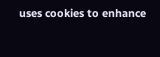uses cookies to enhance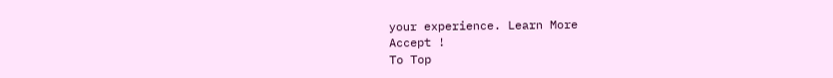your experience. Learn More
Accept !
To Top